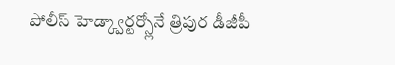పోలీస్ హెడ్క్వార్టర్స్లోనే త్రిపుర డీజీపీ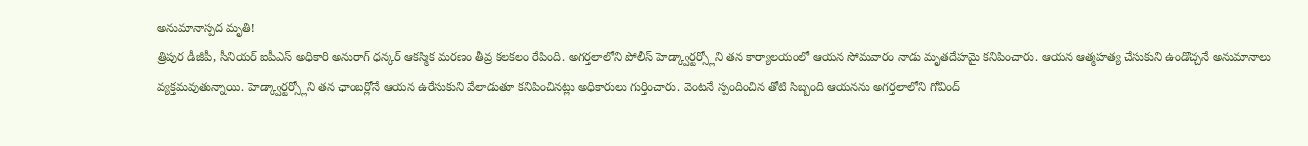అనుమానాస్పద మృతి!
త్రిపుర డీజీపీ, సీనియర్ ఐపీఎస్ అధికారి అనురాగ్ ధన్కర్ ఆకస్మిక మరణం తీవ్ర కలకలం రేపింది. అగర్తలాలోని పోలీస్ హెడ్క్వార్టర్స్లోని తన కార్యాలయంలో ఆయన సోమవారం నాడు మృతదేహమై కనిపించారు. ఆయన ఆత్మహత్య చేసుకుని ఉండొచ్చనే అనుమానాలు వ్యక్తమవుతున్నాయి. హెడ్క్వార్టర్స్లోని తన ఛాంబర్లోనే ఆయన ఉరేసుకుని వేలాడుతూ కనిపించినట్లు అధికారులు గుర్తించారు. వెంటనే స్పందించిన తోటి సిబ్బంది ఆయనను అగర్తలాలోని గోవింద్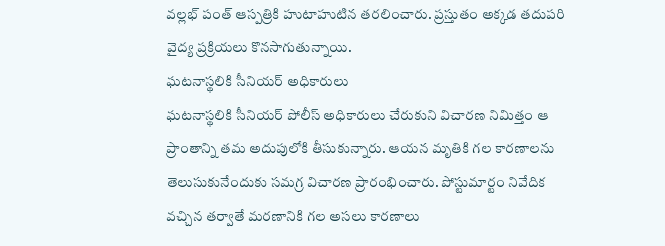వల్లభ్ పంత్ ఆస్పత్రికి హుటాహుటిన తరలించారు. ప్రస్తుతం అక్కడ తదుపరి వైద్య ప్రక్రియలు కొనసాగుతున్నాయి.
ఘటనాస్థలికి సీనియర్ అధికారులు
ఘటనాస్థలికి సీనియర్ పోలీస్ అధికారులు చేరుకుని విచారణ నిమిత్తం ఆ ప్రాంతాన్ని తమ అదుపులోకి తీసుకున్నారు. ఆయన మృతికి గల కారణాలను తెలుసుకునేందుకు సమగ్ర విచారణ ప్రారంభించారు. పోస్టుమార్టం నివేదిక వచ్చిన తర్వాతే మరణానికి గల అసలు కారణాలు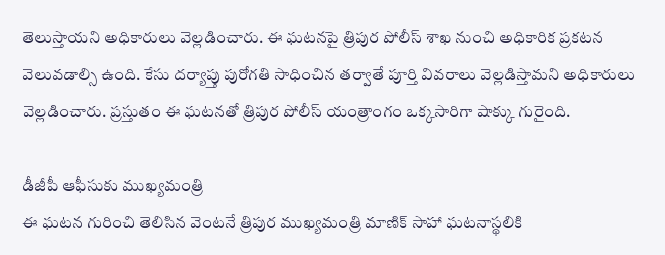తెలుస్తాయని అధికారులు వెల్లడించారు. ఈ ఘటనపై త్రిపుర పోలీస్ శాఖ నుంచి అధికారిక ప్రకటన వెలువడాల్సి ఉంది. కేసు దర్యాప్తు పురోగతి సాధించిన తర్వాతే పూర్తి వివరాలు వెల్లడిస్తామని అధికారులు వెల్లడించారు. ప్రస్తుతం ఈ ఘటనతో త్రిపుర పోలీస్ యంత్రాంగం ఒక్కసారిగా షాక్కు గురైంది.

డీజీపీ ఆఫీసుకు ముఖ్యమంత్రి
ఈ ఘటన గురించి తెలిసిన వెంటనే త్రిపుర ముఖ్యమంత్రి మాణిక్ సాహా ఘటనాస్థలికి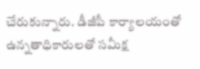చేరుకున్నారు. డీజీపీ కార్యాలయంతో ఉన్నతాధికారులతో సమీక్ష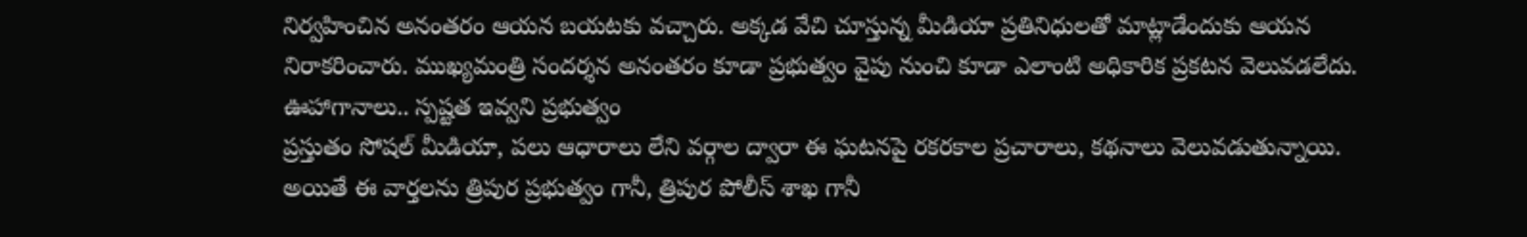నిర్వహించిన అనంతరం ఆయన బయటకు వచ్చారు. అక్కడ వేచి చూస్తున్న మీడియా ప్రతినిధులతో మాట్లాడేందుకు ఆయన నిరాకరించారు. ముఖ్యమంత్రి సందర్శన అనంతరం కూడా ప్రభుత్వం వైపు నుంచి కూడా ఎలాంటి అధికారిక ప్రకటన వెలువడలేదు.
ఊహాగానాలు.. స్పష్టత ఇవ్వని ప్రభుత్వం
ప్రస్తుతం సోషల్ మీడియా, పలు ఆధారాలు లేని వర్గాల ద్వారా ఈ ఘటనపై రకరకాల ప్రచారాలు, కథనాలు వెలువడుతున్నాయి. అయితే ఈ వార్తలను త్రిపుర ప్రభుత్వం గానీ, త్రిపుర పోలీస్ శాఖ గానీ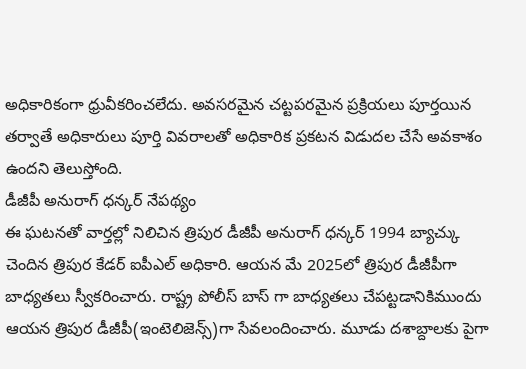అధికారికంగా ధ్రువీకరించలేదు. అవసరమైన చట్టపరమైన ప్రక్రియలు పూర్తయిన తర్వాతే అధికారులు పూర్తి వివరాలతో అధికారిక ప్రకటన విడుదల చేసే అవకాశం ఉందని తెలుస్తోంది.
డీజీపీ అనురాగ్ ధన్కర్ నేపథ్యం
ఈ ఘటనతో వార్తల్లో నిలిచిన త్రిపుర డీజీపీ అనురాగ్ ధన్కర్ 1994 బ్యాచ్కు చెందిన త్రిపుర కేడర్ ఐపీఎల్ అధికారి. ఆయన మే 2025లో త్రిపుర డీజీపీగా బాధ్యతలు స్వీకరించారు. రాష్ట్ర పోలీస్ బాస్ గా బాధ్యతలు చేపట్టడానికిముందు ఆయన త్రిపుర డీజీపీ(ఇంటెలిజెన్స్)గా సేవలందించారు. మూడు దశాబ్దాలకు పైగా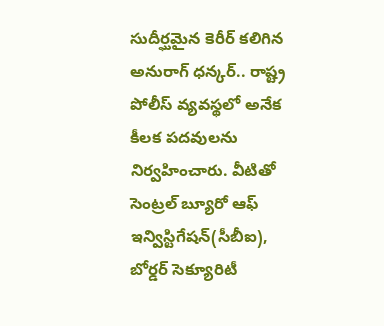సుదీర్ఘమైన కెరీర్ కలిగిన అనురాగ్ ధన్కర్.. రాష్ట్ర పోలీస్ వ్యవస్థలో అనేక కీలక పదవులను నిర్వహించారు. వీటితో సెంట్రల్ బ్యూరో ఆఫ్ ఇన్విస్టిగేషన్(సీబీఐ), బోర్డర్ సెక్యూరిటీ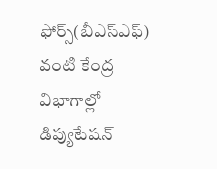ఫోర్స్(బీఎస్ఎఫ్) వంటి కేంద్ర విభాగాల్లో డిప్యుటేషన్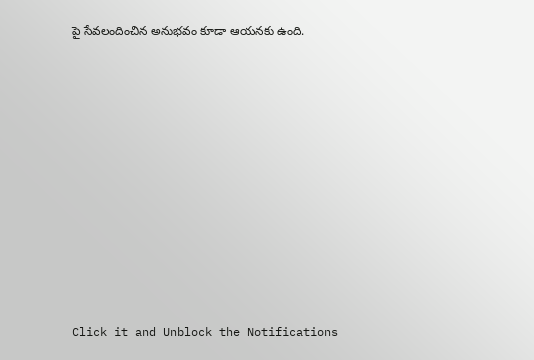పై సేవలందించిన అనుభవం కూడా ఆయనకు ఉంది.












Click it and Unblock the Notifications